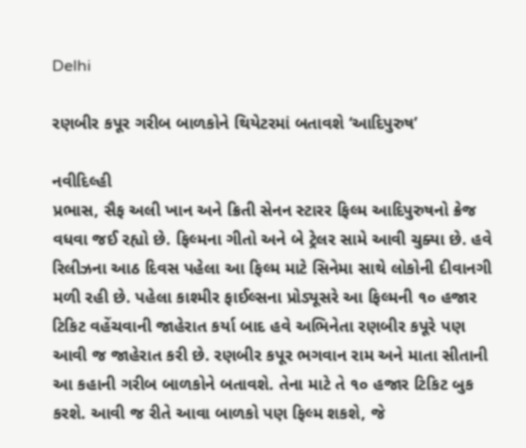Delhi

રણબીર કપૂર ગરીબ બાળકોને થિયેટરમાં બતાવશે ‘આદિપુરુષ’

નવીદિલ્હી
પ્રભાસ, સૈફ અલી ખાન અને ક્રિતી સેનન સ્ટારર ફિલ્મ આદિપુરુષનો ક્રેજ વધવા જઈ રહ્યો છે. ફિલ્મના ગીતો અને બે ટ્રેલર સામે આવી ચુક્યા છે. હવે રિલીઝના આઠ દિવસ પહેલા આ ફિલ્મ માટે સિનેમા સાથે લોકોની દીવાનગી મળી રહી છે. પહેલા કાશ્મીર ફાઈલ્સના પ્રોડ્યૂસરે આ ફિલ્મની ૧૦ હજાર ટિકિટ વહેંચવાની જાહેરાત કર્યા બાદ હવે અભિનેતા રણબીર કપૂરે પણ આવી જ જાહેરાત કરી છે. રણબીર કપૂર ભગવાન રામ અને માતા સીતાની આ કહાની ગરીબ બાળકોને બતાવશે. તેના માટે તે ૧૦ હજાર ટિકિટ બુક કરશે. આવી જ રીતે આવા બાળકો પણ ફિલ્મ શકશે, જે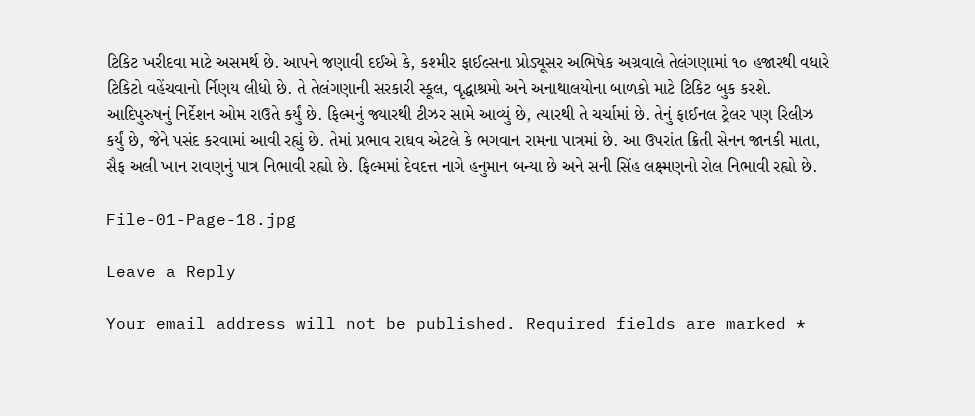ટિકિટ ખરીદવા માટે અસમર્થ છે. આપને જણાવી દઈએ કે, કશ્મીર ફાઈલ્સના પ્રોડ્યૂસર અભિષેક અગ્રવાલે તેલંગણામાં ૧૦ હજારથી વધારે ટિકિટો વહેંચવાનો ર્નિણય લીધો છે. તે તેલંગણાની સરકારી સ્કૂલ, વૃદ્ધાશ્રમો અને અનાથાલયોના બાળકો માટે ટિકિટ બુક કરશે. આદિપુરુષનું નિર્દેશન ઓમ રાઉતે કર્યું છે. ફિલ્મનું જ્યારથી ટીઝર સામે આવ્યું છે, ત્યારથી તે ચર્ચામાં છે. તેનું ફાઈનલ ટ્રેલર પણ રિલીઝ કર્યું છે, જેને પસંદ કરવામાં આવી રહ્યું છે. તેમાં પ્રભાવ રાઘવ એટલે કે ભગવાન રામના પાત્રમાં છે. આ ઉપરાંત ક્રિતી સેનન જાનકી માતા, સૈફ અલી ખાન રાવણનું પાત્ર નિભાવી રહ્યો છે. ફિલ્મમાં દેવદત્ત નાગે હનુમાન બન્યા છે અને સની સિંહ લક્ષ્મણનો રોલ નિભાવી રહ્યો છે.

File-01-Page-18.jpg

Leave a Reply

Your email address will not be published. Required fields are marked *